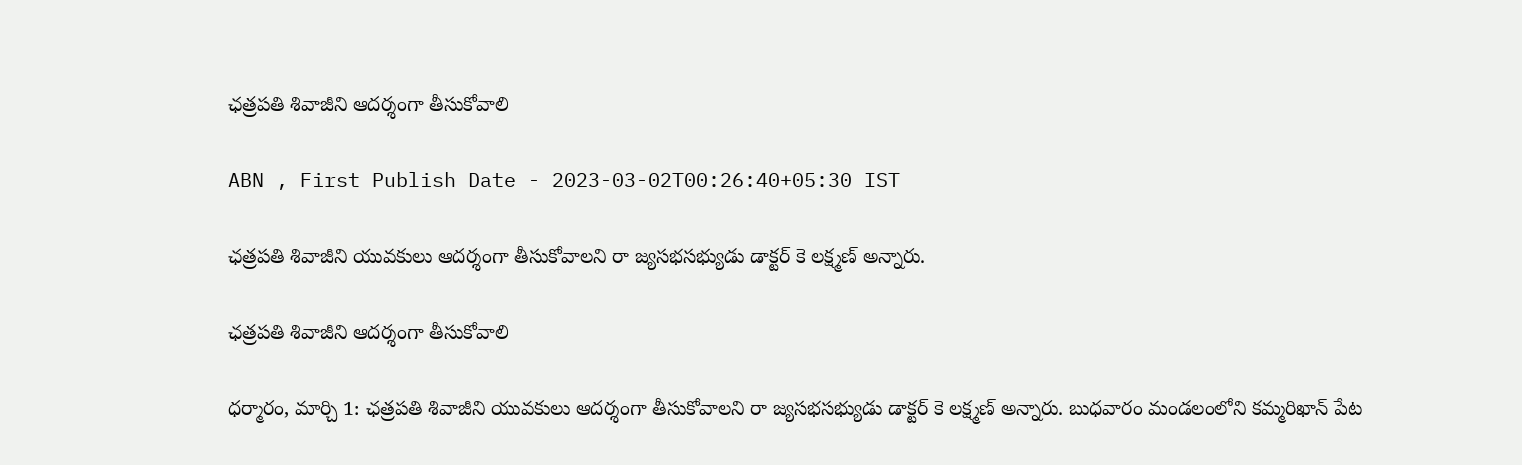ఛత్రపతి శివాజీని ఆదర్శంగా తీసుకోవాలి

ABN , First Publish Date - 2023-03-02T00:26:40+05:30 IST

ఛత్రపతి శివాజీని యువకులు ఆదర్శంగా తీసుకోవాలని రా జ్యసభసభ్యుడు డాక్టర్‌ కె లక్ష్మణ్‌ అన్నారు.

ఛత్రపతి శివాజీని ఆదర్శంగా తీసుకోవాలి

ధర్మారం, మార్చి 1: ఛత్రపతి శివాజీని యువకులు ఆదర్శంగా తీసుకోవాలని రా జ్యసభసభ్యుడు డాక్టర్‌ కె లక్ష్మణ్‌ అన్నారు. బుధవారం మండలంలోని కమ్మరిఖాన్‌ పేట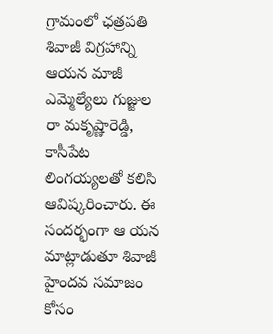గ్రామంలో ఛత్రపతి శివాజీ విగ్రహాన్ని ఆయన మాజీ ఎమ్మెల్యేలు గుజ్జుల రా మకృష్ణారెడ్డి, కాసీపేట లింగయ్యలతో కలిసి ఆవిష్కరించారు. ఈ సందర్భంగా ఆ యన మాట్లాడుతూ శివాజీ హైందవ సమాజం కోసం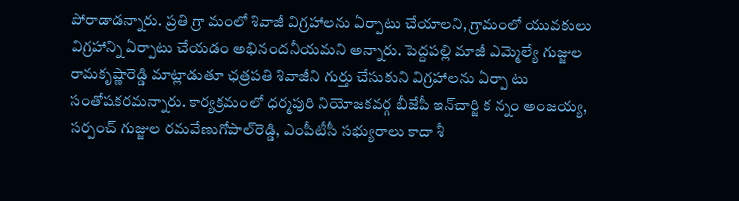పోరాడాడన్నారు. ప్రతి గ్రా మంలో శివాజీ విగ్రహాలను ఏర్పాటు చేయాలని, గ్రామంలో యువకులు విగ్రహాన్ని ఏర్పాటు చేయడం అభినందనీయమని అన్నారు. పెద్దపల్లి మాజీ ఎమ్మెల్యే గుజ్జుల రామకృష్ణారెడ్డి మాట్లాడుతూ ఛత్రపతి శివాజీని గుర్తు చేసుకుని విగ్రహాలను ఏర్పా టు సంతోషకరమన్నారు. కార్యక్రమంలో ధర్మపురి నియోజకవర్గ బీజేపీ ఇన్‌చార్జి క న్నం అంజయ్య, సర్పంచ్‌ గుజ్జుల రమవేణుగోపాల్‌రెడ్డి, ఎంపీటీసీ సభ్యురాలు కాదా శీ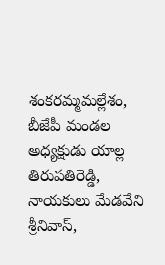శంకరమ్మమల్లేశం, బీజేపీ మండల అధ్యక్షుడు యాల్ల తిరుపతిరెడ్డి, నాయకులు మేడవేని శ్రీనివాస్‌,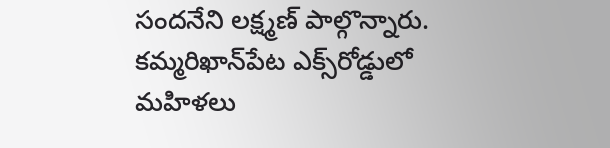సందనేని లక్ష్మణ్‌ పాల్గొన్నారు. కమ్మరిఖాన్‌పేట ఎక్స్‌రోడ్డులో మహిళలు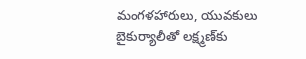మంగళహారులు, యువకులు బైకుర్యాలీతో లక్ష్మణ్‌కు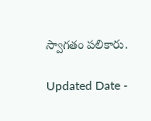స్వాగతం పలికారు.

Updated Date -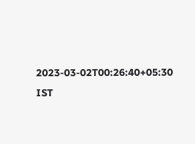2023-03-02T00:26:40+05:30 IST